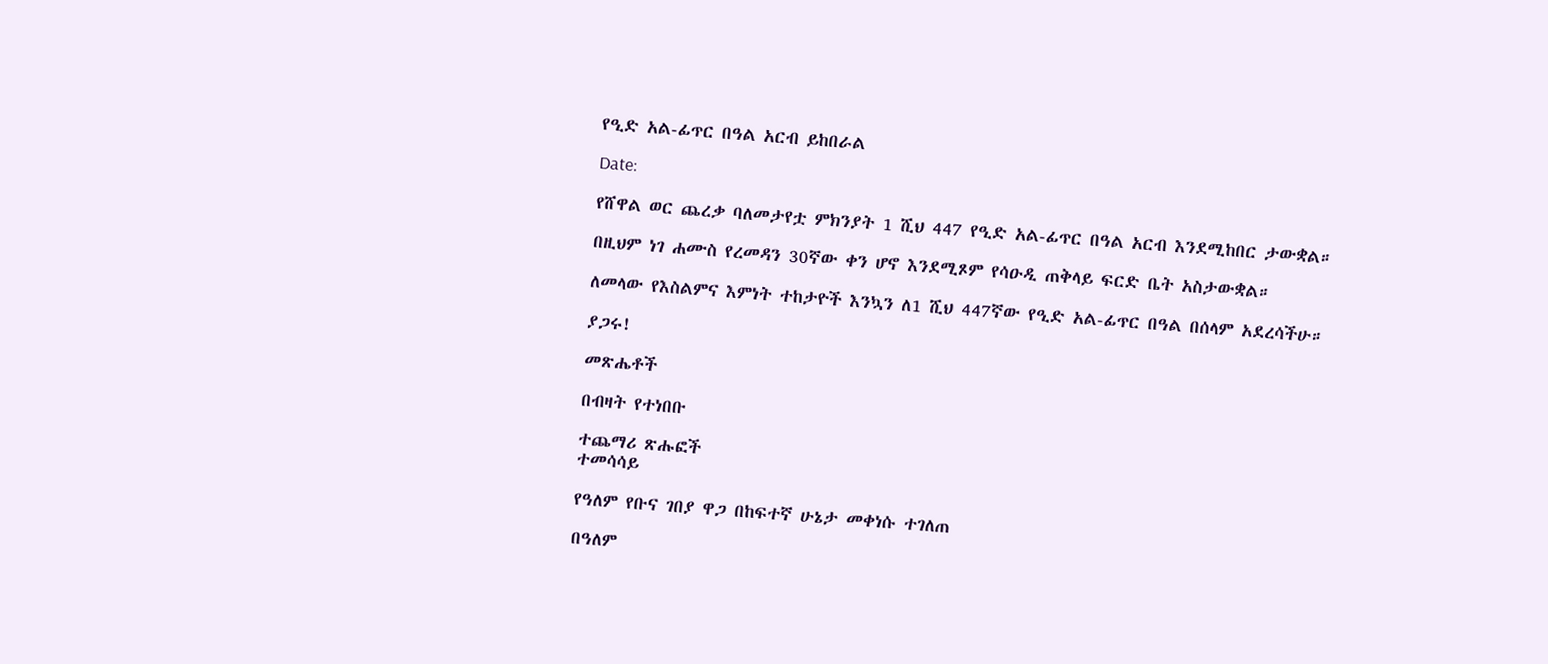የዒድ አል-ፊጥር በዓል አርብ ይከበራል

Date:

የሸዋል ወር ጨረቃ ባለመታየቷ ምክንያት 1 ሺህ 447 የዒድ አል-ፊጥር በዓል አርብ እንደሚከበር ታውቋል።

በዚህም ነገ ሐሙስ የረመዳን 30ኛው ቀን ሆኖ እንደሚጾም የሳዑዲ ጠቅላይ ፍርድ ቤት አስታውቋል።

ለመላው የእስልምና እምነት ተከታዮች እንኳን ለ1 ሺህ 447ኛው የዒድ አል-ፊጥር በዓል በሰላም አደረሳችሁ።

ያጋሩ!

መጽሔቶች

በብዛት የተነበቡ

ተጨማሪ ጽሑፎች
ተመሳሳይ

የዓለም የቡና ገበያ ዋጋ በከፍተኛ ሁኔታ መቀነሱ ተገለጠ

በዓለም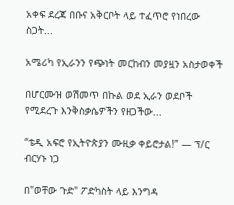አቀፍ ደረጃ በቡና አቅርቦት ላይ ተፈጥሮ የነበረው ስጋት...

አሜሪካ የኢራንን የጭነት መርከብን መያዟን አስታወቀች

በሆርሙዝ ወሽመጥ በኩል ወደ ኢራን ወደቦች የሚደረጉ እንቅስቃሴዎችን የዘጋችው...

“ቴዲ አፍሮ የኢትዮጵያን ሙዚቃ ቀይሮታል!” — ፕ/ር ብርሃኑ ነጋ

በ"ወቸው ጉድ" ፖድካስት ላይ እንግዳ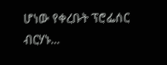ሆነው የቀረቡት ፕሮፌሰር ብርሃኑ...